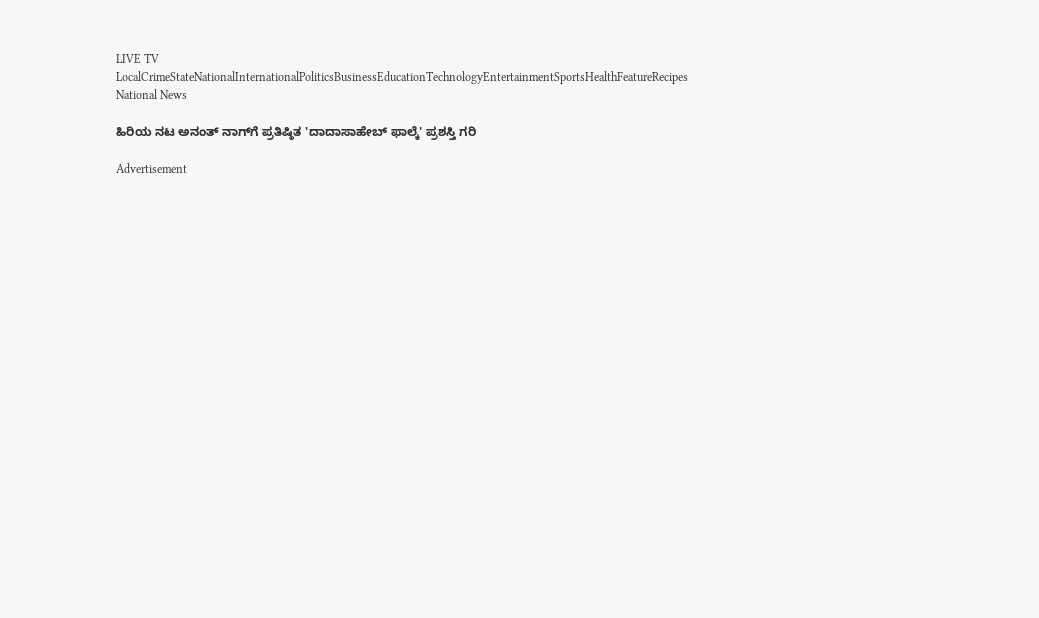LIVE TV LocalCrimeStateNationalInternationalPoliticsBusinessEducationTechnologyEntertainmentSportsHealthFeatureRecipes
National News

ಹಿರಿಯ ನಟ ಅನಂತ್ ನಾಗ್‌ಗೆ ಪ್ರತಿಷ್ಠಿತ 'ದಾದಾಸಾಹೇಬ್ ಫಾಲ್ಕೆ' ಪ್ರಶಸ್ತಿ ಗರಿ

Advertisement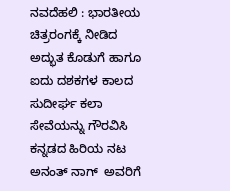ನವದೆಹಲಿ : ಭಾರತೀಯ ಚಿತ್ರರಂಗಕ್ಕೆ ನೀಡಿದ ಅದ್ಭುತ ಕೊಡುಗೆ ಹಾಗೂ ಐದು ದಶಕಗಳ ಕಾಲದ ಸುದೀರ್ಘ ಕಲಾ ಸೇವೆಯನ್ನು ಗೌರವಿಸಿ ಕನ್ನಡದ ಹಿರಿಯ ನಟ ಅನಂತ್ ನಾಗ್  ಅವರಿಗೆ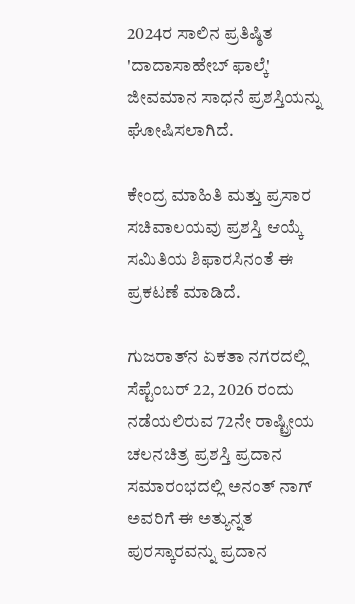2024ರ ಸಾಲಿನ ಪ್ರತಿಷ್ಠಿತ 'ದಾದಾಸಾಹೇಬ್ ಫಾಲ್ಕೆ' ಜೀವಮಾನ ಸಾಧನೆ ಪ್ರಶಸ್ತಿಯನ್ನು ಘೋಷಿಸಲಾಗಿದೆ.

ಕೇಂದ್ರ ಮಾಹಿತಿ ಮತ್ತು ಪ್ರಸಾರ ಸಚಿವಾಲಯವು ಪ್ರಶಸ್ತಿ ಆಯ್ಕೆ ಸಮಿತಿಯ ಶಿಫಾರಸಿನಂತೆ ಈ ಪ್ರಕಟಣೆ ಮಾಡಿದೆ.

ಗುಜರಾತ್‌ನ ಏಕತಾ ನಗರದಲ್ಲಿ ಸೆಪ್ಟೆಂಬರ್ 22, 2026 ರಂದು ನಡೆಯಲಿರುವ 72ನೇ ರಾಷ್ಟ್ರೀಯ ಚಲನಚಿತ್ರ ಪ್ರಶಸ್ತಿ ಪ್ರದಾನ ಸಮಾರಂಭದಲ್ಲಿ ಅನಂತ್ ನಾಗ್ ಅವರಿಗೆ ಈ ಅತ್ಯುನ್ನತ ಪುರಸ್ಕಾರವನ್ನು ಪ್ರದಾನ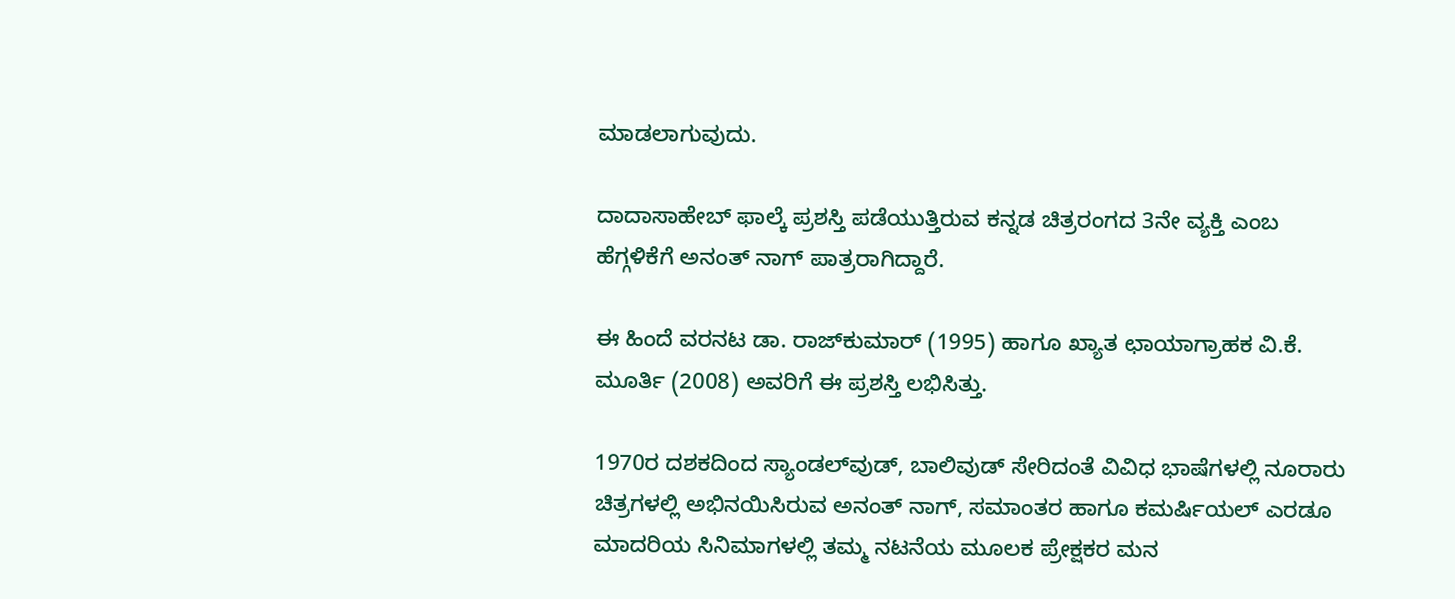ಮಾಡಲಾಗುವುದು.

ದಾದಾಸಾಹೇಬ್ ಫಾಲ್ಕೆ ಪ್ರಶಸ್ತಿ ಪಡೆಯುತ್ತಿರುವ ಕನ್ನಡ ಚಿತ್ರರಂಗದ 3ನೇ ವ್ಯಕ್ತಿ ಎಂಬ ಹೆಗ್ಗಳಿಕೆಗೆ ಅನಂತ್ ನಾಗ್ ಪಾತ್ರರಾಗಿದ್ದಾರೆ.

ಈ ಹಿಂದೆ ವರನಟ ಡಾ. ರಾಜ್‌ಕುಮಾರ್ (1995) ಹಾಗೂ ಖ್ಯಾತ ಛಾಯಾಗ್ರಾಹಕ ವಿ.ಕೆ. ಮೂರ್ತಿ (2008) ಅವರಿಗೆ ಈ ಪ್ರಶಸ್ತಿ ಲಭಿಸಿತ್ತು.

1970ರ ದಶಕದಿಂದ ಸ್ಯಾಂಡಲ್‌ವುಡ್, ಬಾಲಿವುಡ್ ಸೇರಿದಂತೆ ವಿವಿಧ ಭಾಷೆಗಳಲ್ಲಿ ನೂರಾರು ಚಿತ್ರಗಳಲ್ಲಿ ಅಭಿನಯಿಸಿರುವ ಅನಂತ್ ನಾಗ್, ಸಮಾಂತರ ಹಾಗೂ ಕಮರ್ಷಿಯಲ್ ಎರಡೂ ಮಾದರಿಯ ಸಿನಿಮಾಗಳಲ್ಲಿ ತಮ್ಮ ನಟನೆಯ ಮೂಲಕ ಪ್ರೇಕ್ಷಕರ ಮನ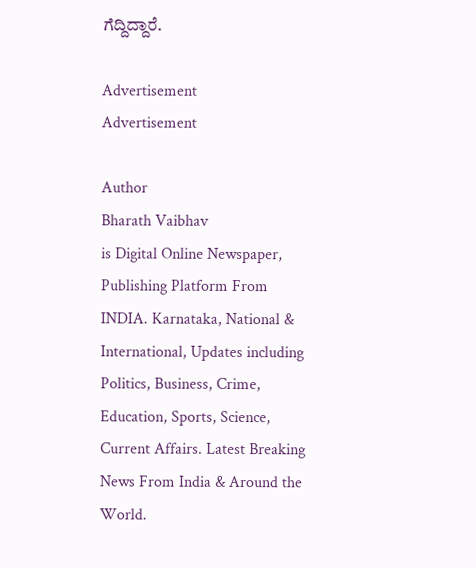ಗೆದ್ದಿದ್ದಾರೆ.

Advertisement
Advertisement

Author
Bharath Vaibhav
is Digital Online Newspaper, Publishing Platform From INDIA. Karnataka, National & International, Updates including Politics, Business, Crime, Education, Sports, Science, Current Affairs. Latest Breaking News From India & Around the World.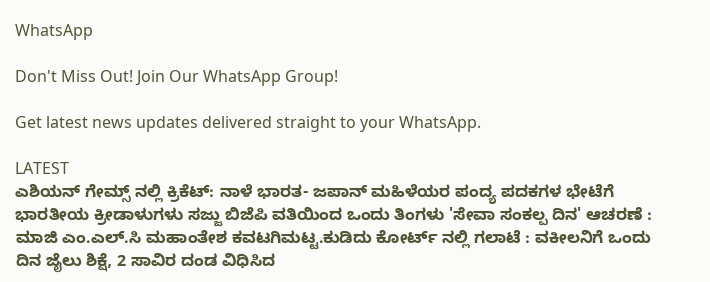WhatsApp

Don't Miss Out! Join Our WhatsApp Group!

Get latest news updates delivered straight to your WhatsApp.

LATEST
ಎಶಿಯನ್ ಗೇಮ್ಸ್ ನಲ್ಲಿ ಕ್ರಿಕೆಟ್: ನಾಳೆ ಭಾರತ- ಜಪಾನ್ ಮಹಿಳೆಯರ ಪಂದ್ಯ ಪದಕಗಳ ಭೇಟೆಗೆ ಭಾರತೀಯ ಕ್ರೀಡಾಳುಗಳು ಸಜ್ಜು ಬಿಜೆಪಿ ವತಿಯಿಂದ ಒಂದು ತಿಂಗಳು 'ಸೇವಾ ಸಂಕಲ್ಪ ದಿನ' ಆಚರಣೆ : ಮಾಜಿ ಎಂ.ಎಲ್.ಸಿ ಮಹಾಂತೇಶ ಕವಟಗಿಮಟ್ಟ.ಕುಡಿದು ಕೋರ್ಟ್ ನಲ್ಲಿ ಗಲಾಟೆ : ವಕೀಲನಿಗೆ ಒಂದು ದಿನ ಜೈಲು ಶಿಕ್ಷೆ, 2 ಸಾವಿರ ದಂಡ ವಿಧಿಸಿದ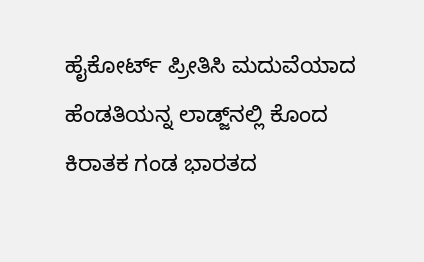ಹೈಕೋರ್ಟ್ ಪ್ರೀತಿಸಿ ಮದುವೆಯಾದ ಹೆಂಡತಿಯನ್ನ ಲಾಡ್ಜ್‌ನಲ್ಲಿ ಕೊಂದ ಕಿರಾತಕ ಗಂಡ ಭಾರತದ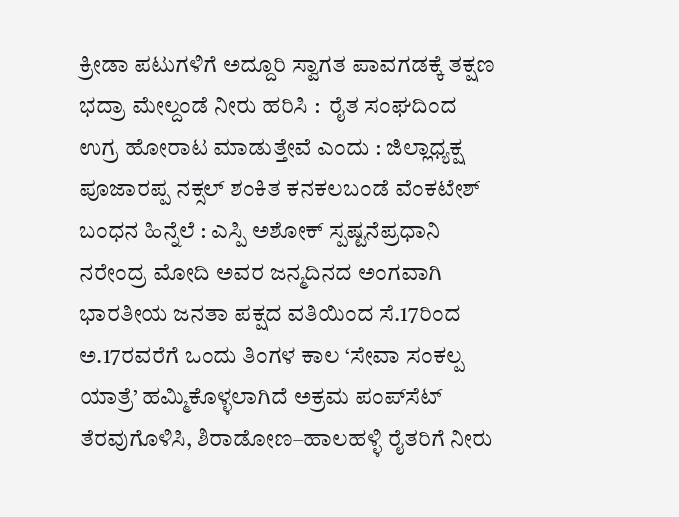ಕ್ರೀಡಾ ಪಟುಗಳಿಗೆ ಅದ್ದೂರಿ ಸ್ವಾಗತ ಪಾವಗಡಕ್ಕೆ ತಕ್ಷಣ ಭದ್ರಾ ಮೇಲ್ದಂಡೆ ನೀರು ಹರಿಸಿ :  ರೈತ ಸಂಘದಿಂದ ಉಗ್ರ ಹೋರಾಟ ಮಾಡುತ್ತೇವೆ ಎಂದು : ಜಿಲ್ಲಾಧ್ಯಕ್ಷ ಪೂಜಾರಪ್ಪ ನಕ್ಸಲ್ ಶಂಕಿತ ಕನಕಲಬಂಡೆ ವೆಂಕಟೇಶ್ ಬಂಧನ ಹಿನ್ನೆಲೆ : ಎಸ್ಪಿ ಅಶೋಕ್ ಸ್ಪಷ್ಟನೆಪ್ರಧಾನಿ ನರೇಂದ್ರ ಮೋದಿ ಅವರ ಜನ್ಮದಿನದ ಅಂಗವಾಗಿ ಭಾರತೀಯ ಜನತಾ ಪಕ್ಷದ ವತಿಯಿಂದ ಸೆ.17ರಿಂದ ಅ.17ರವರೆಗೆ ಒಂದು ತಿಂಗಳ ಕಾಲ ‘ಸೇವಾ ಸಂಕಲ್ಪ ಯಾತ್ರೆ’ ಹಮ್ಮಿಕೊಳ್ಳಲಾಗಿದೆ ಅಕ್ರಮ ಪಂಪ್‌ಸೆಟ್ ತೆರವುಗೊಳಿಸಿ, ಶಿರಾಡೋಣ–ಹಾಲಹಳ್ಳಿ ರೈತರಿಗೆ ನೀರು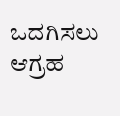ಒದಗಿಸಲು ಆಗ್ರಹ